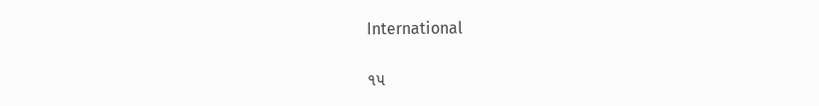International

૧૫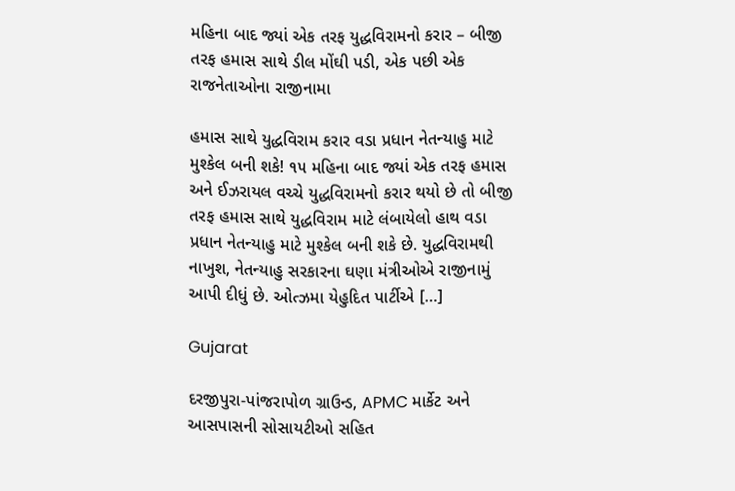મહિના બાદ જ્યાં એક તરફ યુદ્ધવિરામનો કરાર – બીજી તરફ હમાસ સાથે ડીલ મોંઘી પડી, એક પછી એક રાજનેતાઓના રાજીનામા

હમાસ સાથે યુદ્ધવિરામ કરાર વડા પ્રધાન નેતન્યાહુ માટે મુશ્કેલ બની શકે! ૧૫ મહિના બાદ જ્યાં એક તરફ હમાસ અને ઈઝરાયલ વચ્ચે યુદ્ધવિરામનો કરાર થયો છે તો બીજી તરફ હમાસ સાથે યુદ્ધવિરામ માટે લંબાયેલો હાથ વડા પ્રધાન નેતન્યાહુ માટે મુશ્કેલ બની શકે છે. યુદ્ધવિરામથી નાખુશ, નેતન્યાહુ સરકારના ઘણા મંત્રીઓએ રાજીનામું આપી દીધું છે. ઓત્ઝમા યેહુદિત પાર્ટીએ […]

Gujarat

દરજીપુરા-પાંજરાપોળ ગ્રાઉન્ડ, APMC માર્કેટ અને આસપાસની સોસાયટીઓ સહિત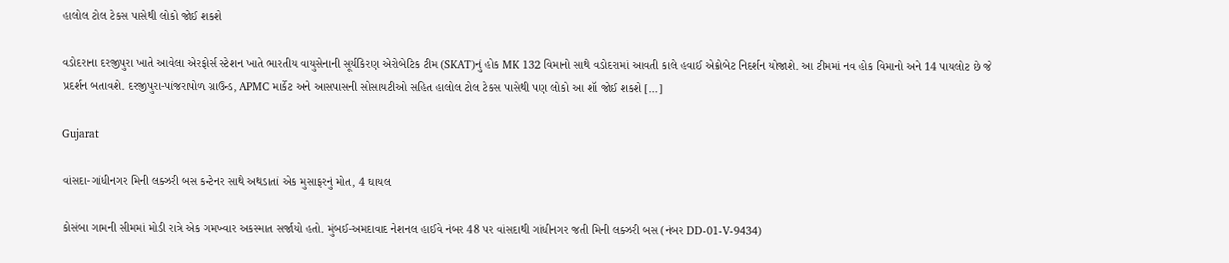હાલોલ ટોલ ટેકસ પાસેથી લોકો જોઈ શકશે

વડોદરાના દરજીપુરા ખાતે આવેલા એરફોર્સ સ્ટેશન ખાતે ભારતીય વાયુસેનાની સૂર્યકિરણ એરોબેટિક ટીમ (SKAT)નું હોક MK 132 વિમાનો સાથે વડોદરામાં આવતી કાલે હવાઈ એક્રોબેટ નિદર્શન યોજાશે. આ ટીમમાં નવ હોક વિમાનો અને 14 પાયલોટ છે જે પ્રદર્શન બતાવશે. દરજીપુરા-પાંજરાપોળ ગ્રાઉન્ડ, APMC માર્કેટ અને આસપાસની સોસાયટીઓ સહિત હાલોલ ટોલ ટેકસ પાસેથી પણ લોકો આ શૉ જોઈ શકશે […]

Gujarat

વાંસદા-ગાંધીનગર મિની લક્ઝરી બસ કન્ટેનર સાથે અથડાતાં એક મુસાફરનું મોત, 4 ઘાયલ

કોસંબા ગામની સીમમાં મોડી રાત્રે એક ગમખ્વાર અકસ્માત સર્જાયો હતો. મુંબઈ-અમદાવાદ નેશનલ હાઈવે નંબર 48 પર વાંસદાથી ગાંધીનગર જતી મિની લક્ઝરી બસ (નંબર DD-01-V-9434)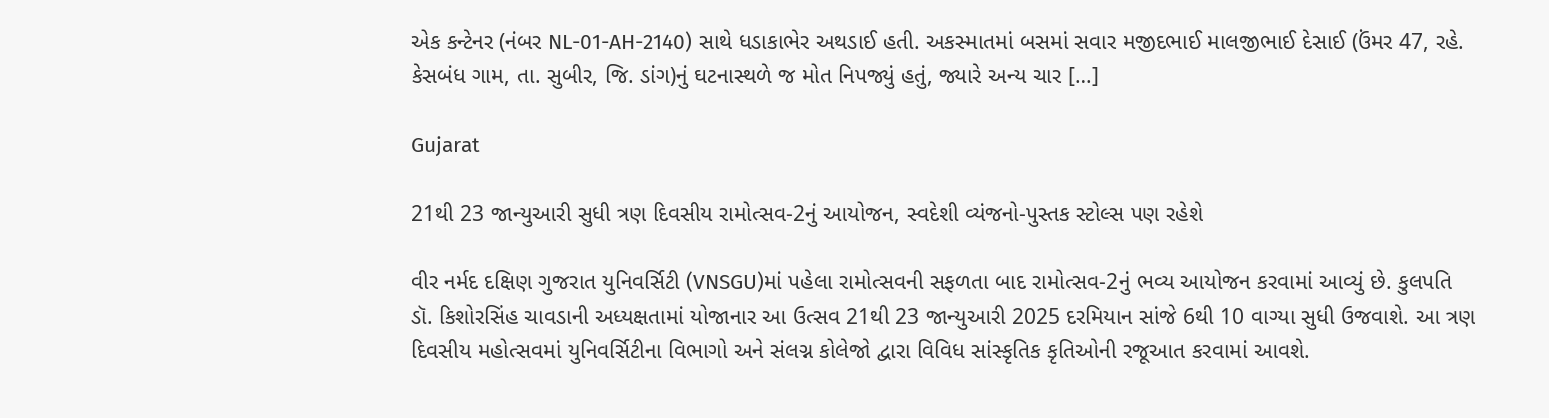એક કન્ટેનર (નંબર NL-01-AH-2140) સાથે ધડાકાભેર અથડાઈ હતી. અકસ્માતમાં બસમાં સવાર મજીદભાઈ માલજીભાઈ દેસાઈ (ઉંમર 47, રહે. કેસબંધ ગામ, તા. સુબીર, જિ. ડાંગ)નું ઘટનાસ્થળે જ મોત નિપજ્યું હતું, જ્યારે અન્ય ચાર […]

Gujarat

21થી 23 જાન્યુઆરી સુધી ત્રણ દિવસીય રામોત્સવ-2નું આયોજન, સ્વદેશી વ્યંજનો-પુસ્તક સ્ટોલ્સ પણ રહેશે

વીર નર્મદ દક્ષિણ ગુજરાત યુનિવર્સિટી (VNSGU)માં પહેલા રામોત્સવની સફળતા બાદ રામોત્સવ-2નું ભવ્ય આયોજન કરવામાં આવ્યું છે. કુલપતિ ડૉ. કિશોરસિંહ ચાવડાની અધ્યક્ષતામાં યોજાનાર આ ઉત્સવ 21થી 23 જાન્યુઆરી 2025 દરમિયાન સાંજે 6થી 10 વાગ્યા સુધી ઉજવાશે. આ ત્રણ દિવસીય મહોત્સવમાં યુનિવર્સિટીના વિભાગો અને સંલગ્ન કોલેજો દ્વારા વિવિધ સાંસ્કૃતિક કૃતિઓની રજૂઆત કરવામાં આવશે.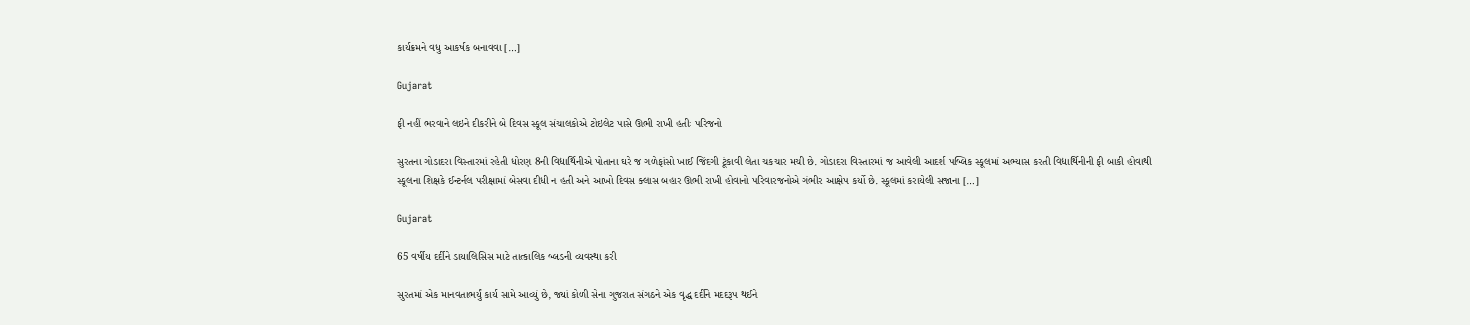કાર્યક્રમને વધુ આકર્ષક બનાવવા […]

Gujarat

ફી નહીં ભરવાને લઇને દીકરીને બે દિવસ સ્કૂલ સંચાલકોએ ટોઇલેટ પાસે ઊભી રાખી હતીઃ પરિજનો

સુરતના ગોડાદરા વિસ્તારમાં રહેતી ધોરણ 8ની વિદ્યાર્થિનીએ પોતાના ઘરે જ ગળેફાંસો ખાઈ જિંદગી ટૂંકાવી લેતા ચકચાર મચી છે. ગોડાદરા વિસ્તારમાં જ આવેલી આદર્શ પબ્લિક સ્કૂલમાં અભ્યાસ કરતી વિદ્યાર્થિનીની ફી બાકી હોવાથી સ્કૂલના શિક્ષકે ઈન્ટર્નલ પરીક્ષામાં બેસવા દીધી ન હતી અને આખો દિવસ ક્લાસ બહાર ઊભી રાખી હોવાનો પરિવારજનોએ ગંભીર આક્ષેપ કર્યો છે. સ્કૂલમાં કરાયેલી સજાના […]

Gujarat

65 વર્ષીય દર્દીને ડાયાલિસિસ માટે તાત્કાલિક બ્લડની વ્યવસ્થા કરી

સુરતમાં એક માનવતાભર્યું કાર્ય સામે આવ્યું છે, જ્યાં કોળી સેના ગુજરાત સંગઠને એક વૃદ્ધ દર્દીને મદદરૂપ થઈને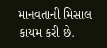માનવતાની મિસાલ કાયમ કરી છે.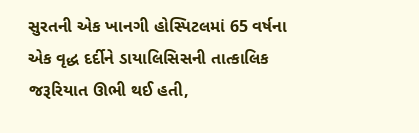સુરતની એક ખાનગી હોસ્પિટલમાં 65 વર્ષના એક વૃદ્ધ દર્દીને ડાયાલિસિસની તાત્કાલિક જરૂરિયાત ઊભી થઈ હતી,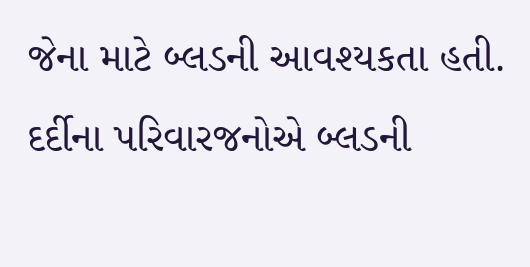જેના માટે બ્લડની આવશ્યકતા હતી. દર્દીના પરિવારજનોએ બ્લડની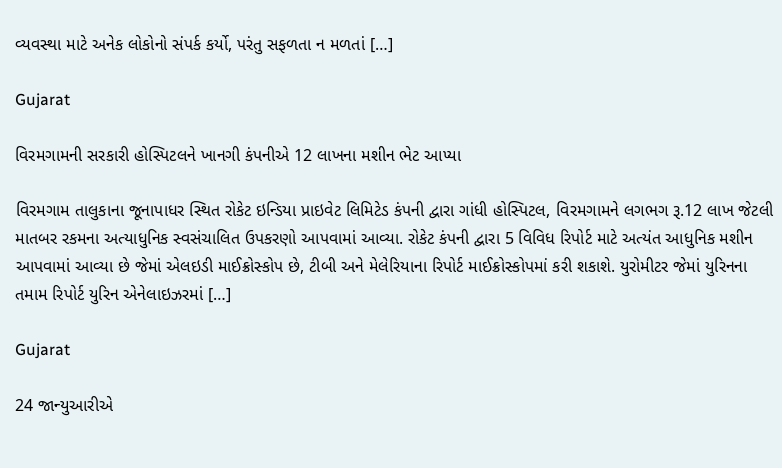વ્યવસ્થા માટે અનેક લોકોનો સંપર્ક કર્યો, પરંતુ સફળતા ન મળતાં […]

Gujarat

વિરમગામની સરકારી હોસ્પિટલને ખાનગી કંપનીએ 12 લાખના મશીન ભેટ આપ્યા

વિરમગામ તાલુકાના જૂનાપાધર સ્થિત રોકેટ ઇન્ડિયા પ્રાઇવેટ લિમિટેડ કંપની દ્વારા ગાંધી હોસ્પિટલ, વિરમગામને લગભગ રૂ.12 લાખ જેટલી માતબર રકમના અત્યાધુનિક સ્વસંચાલિત ઉપકરણો આપવામાં આવ્યા. રોકેટ કંપની દ્વારા 5 વિવિધ રિપોર્ટ માટે અત્યંત આધુનિક મશીન આપવામાં આવ્યા છે જેમાં એલઇડી માઈક્રોસ્કોપ છે, ટીબી અને મેલેરિયાના રિપોર્ટ માઈક્રોસ્કોપમાં કરી શકાશે. યુરોમીટર જેમાં યુરિનના તમામ રિપોર્ટ યુરિન એનેલાઇઝરમાં […]

Gujarat

24 જાન્યુઆરીએ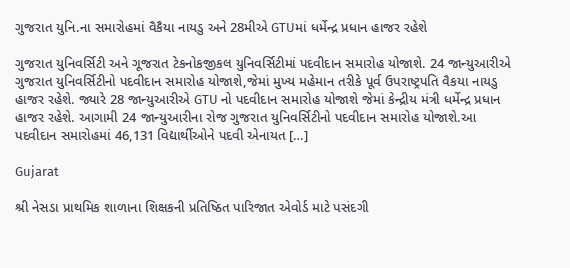ગુજરાત યુનિ.ના સમારોહમાં વૈકૈયા નાયડુ અને 28મીએ GTUમાં ધર્મેન્દ્ર પ્રધાન હાજર રહેશે

ગુજરાત યુનિવર્સિટી અને ગૂજરાત ટેકનોકજીકલ યુનિવર્સિટીમાં પદવીદાન સમારોહ યોજાશે. 24 જાન્યુઆરીએ ગુજરાત યુનિવર્સિટીનો પદવીદાન સમારોહ યોજાશે,જેમાં મુખ્ય મહેમાન તરીકે પૂર્વ ઉપરાષ્ટ્રપતિ વૈકયા નાયડુ હાજર રહેશે. જ્યારે 28 જાન્યુઆરીએ GTU નો પદવીદાન સમારોહ યોજાશે જેમાં કેન્દ્રીય મંત્રી ધર્મેન્દ્ર પ્રધાન હાજર રહેશે. આગામી 24 જાન્યુઆરીના રોજ ગુજરાત યુનિવર્સિટીનો પદવીદાન સમારોહ યોજાશે.આ પદવીદાન સમારોહમાં 46,131 વિદ્યાર્થીઓને પદવી એનાયત […]

Gujarat

શ્રી નેસડા પ્રાથમિક શાળાના શિક્ષકની પ્રતિષ્ઠિત પારિજાત એવોર્ડ માટે પસંદગી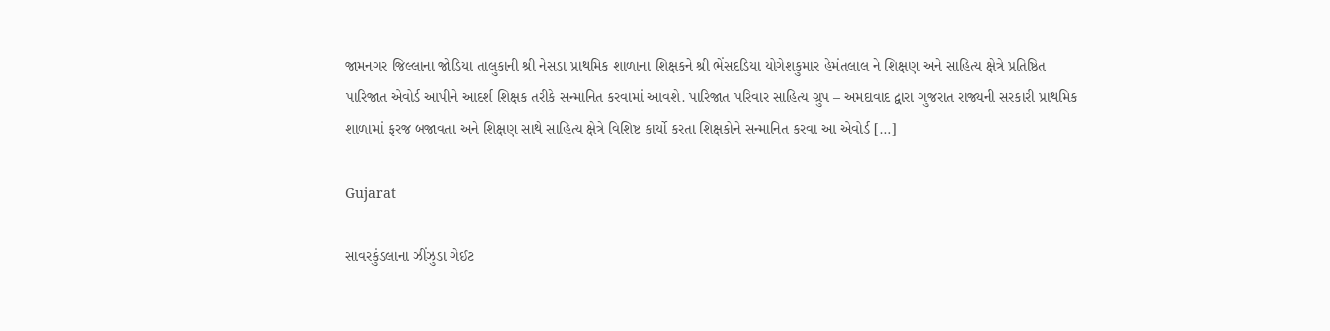જામનગર જિલ્લાના જોડિયા તાલુકાની શ્રી નેસડા પ્રાથમિક શાળાના શિક્ષકને શ્રી ભેંસદડિયા યોગેશકુમાર હેમંતલાલ ને શિક્ષણ અને સાહિત્ય ક્ષેત્રે પ્રતિષ્ઠિત પારિજાત એવોર્ડ આપીને આદર્શ શિક્ષક તરીકે સન્માનિત કરવામાં આવશે. પારિજાત પરિવાર સાહિત્ય ગ્રુપ – અમદાવાદ દ્વારા ગુજરાત રાજ્યની સરકારી પ્રાથમિક શાળામાં ફરજ બજાવતા અને શિક્ષણ સાથે સાહિત્ય ક્ષેત્રે વિશિષ્ટ કાર્યો કરતા શિક્ષકોને સન્માનિત કરવા આ એવોર્ડ […]

Gujarat

સાવરકુંડલાના ઝીંઝુડા ગેઈટ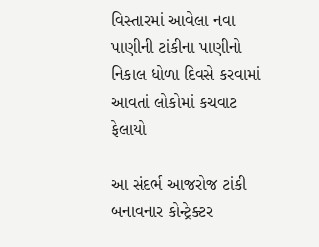વિસ્તારમાં આવેલા નવા પાણીની ટાંકીના પાણીનો નિકાલ ધોળા દિવસે કરવામાં આવતાં લોકોમાં કચવાટ ફેલાયો

આ સંદર્ભ આજરોજ ટાંકી બનાવનાર કોન્ટ્રેક્ટર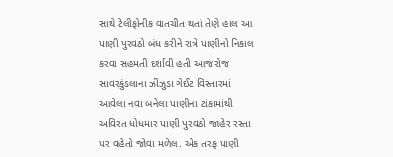સાથે ટેલીફોનીક વાતચીત થતાં તેણે હાલ આ પાણી પુરવઠો બંધ કરીને રાત્રે પાણીનો નિકાલ કરવા સહમતી દર્શાવી હતી આજરોજ સાવરકુંડલાના ઝીંઝુડા ગેઈટ વિસ્તારમાં આવેલા નવા બનેલા પાણીના ટાંકામાંથી અવિરત ધોધમાર પાણી પુરવઠો જાહેર રસ્તા પર વહેતો જોવા મળેલ. એક તરફ પાણી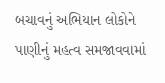બચાવનું અભિયાન લોકોને પાણીનું મહત્વ સમજાવવામાં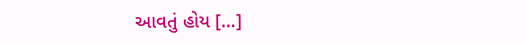આવતું હોય […]